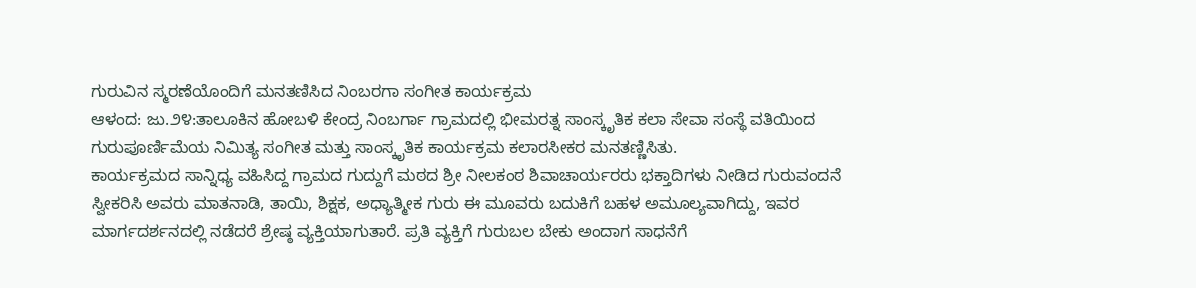ಗುರುವಿನ ಸ್ಮರಣೆಯೊಂದಿಗೆ ಮನತಣಿಸಿದ ನಿಂಬರಗಾ ಸಂಗೀತ ಕಾರ್ಯಕ್ರಮ
ಆಳಂದ: ಜು.೨೪:ತಾಲೂಕಿನ ಹೋಬಳಿ ಕೇಂದ್ರ ನಿಂಬರ್ಗಾ ಗ್ರಾಮದಲ್ಲಿ ಭೀಮರತ್ನ ಸಾಂಸ್ಕೃತಿಕ ಕಲಾ ಸೇವಾ ಸಂಸ್ಥೆ ವತಿಯಿಂದ ಗುರುಪೂರ್ಣಿಮೆಯ ನಿಮಿತ್ಯ ಸಂಗೀತ ಮತ್ತು ಸಾಂಸ್ಕೃತಿಕ ಕಾರ್ಯಕ್ರಮ ಕಲಾರಸೀಕರ ಮನತಣ್ಣಿಸಿತು.
ಕಾರ್ಯಕ್ರಮದ ಸಾನ್ನಿಧ್ಯ ವಹಿಸಿದ್ದ ಗ್ರಾಮದ ಗುದ್ದುಗೆ ಮಠದ ಶ್ರೀ ನೀಲಕಂಠ ಶಿವಾಚಾರ್ಯರರು ಭಕ್ತಾದಿಗಳು ನೀಡಿದ ಗುರುವಂದನೆ ಸ್ವೀಕರಿಸಿ ಅವರು ಮಾತನಾಡಿ, ತಾಯಿ, ಶಿಕ್ಷಕ, ಅಧ್ಯಾತ್ಮೀಕ ಗುರು ಈ ಮೂವರು ಬದುಕಿಗೆ ಬಹಳ ಅಮೂಲ್ಯವಾಗಿದ್ದು, ಇವರ ಮಾರ್ಗದರ್ಶನದಲ್ಲಿ ನಡೆದರೆ ಶ್ರೇಷ್ಠ ವ್ಯಕ್ತಿಯಾಗುತಾರೆ. ಪ್ರತಿ ವ್ಯಕ್ತಿಗೆ ಗುರುಬಲ ಬೇಕು ಅಂದಾಗ ಸಾಧನೆಗೆ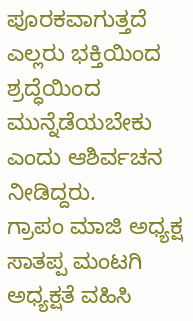ಪೂರಕವಾಗುತ್ತದೆ ಎಲ್ಲರು ಭಕ್ತಿಯಿಂದ ಶ್ರದ್ಧೆಯಿಂದ ಮುನ್ನೆಡೆಯಬೇಕು ಎಂದು ಆಶಿರ್ವಚನ ನೀಡಿದ್ದರು.
ಗ್ರಾಪಂ ಮಾಜಿ ಅಧ್ಯಕ್ಷ ಸಾತಪ್ಪ ಮಂಟಗಿ ಅಧ್ಯಕ್ಷತೆ ವಹಿಸಿ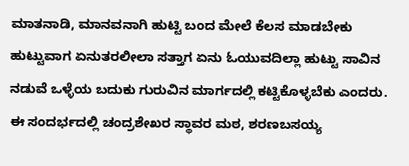ಮಾತನಾಡಿ, ಮಾನವನಾಗಿ ಹುಟ್ಟಿ ಬಂದ ಮೇಲೆ ಕೆಲಸ ಮಾಡಬೇಕು ಹುಟ್ಟುವಾಗ ಏನುತರಲೀಲಾ ಸತ್ತಾಗ ಏನು ಓಯುವದಿಲ್ಲಾ ಹುಟ್ಟು ಸಾವಿನ ನಡುವೆ ಒಳ್ಳೆಯ ಬದುಕು ಗುರುವಿನ ಮಾರ್ಗದಲ್ಲಿ ಕಟ್ಟಿಕೊಳ್ಳಬೆಕು ಎಂದರು.
ಈ ಸಂದರ್ಭದಲ್ಲಿ ಚಂದ್ರಶೇಖರ ಸ್ಥಾವರ ಮಠ, ಶರಣಬಸಯ್ಯ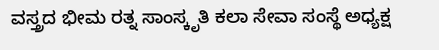ವಸ್ತ್ರದ ಭೀಮ ರತ್ನ ಸಾಂಸ್ಕೃತಿ ಕಲಾ ಸೇವಾ ಸಂಸ್ಥೆ ಅಧ್ಯಕ್ಷ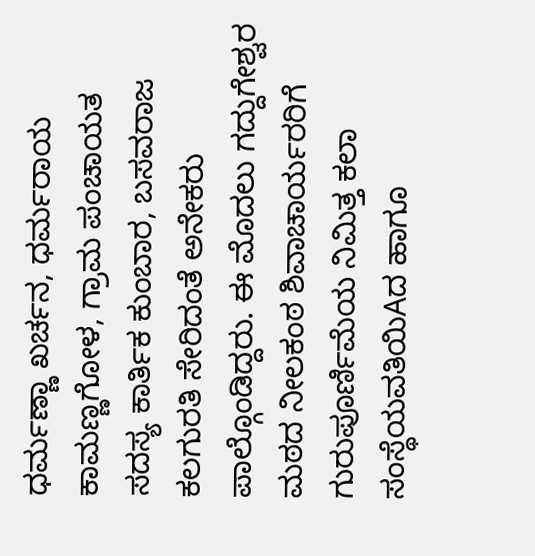ಧರ್ಮಣ್ಣಾ ಖರ್ಚನ, ಧರ್ಮರಾಯ ಕಾಮಣ್ಣಗೋಳ, ಗ್ರಾಮ ಪಂಚಾಯತ ಸದಸ್ಯ ಕಾರ್ತಿಕ ಕುಂಬಾರ, ಬಸವರಾಜ ಕಲಗುರತಿ ಸೇರಿದಂತೆ ಅನೇಕರು ಪಾಲ್ಗೊಂಡಿದ್ದರು. ಈ ಮೊದಲು ಗದ್ದುಗೇಶ್ವರ ಮಠದ ನೀಲಕಂಠ ಶಿವಾಚಾರ್ಯರರಿಗೆ ಗುರುಪೂರ್ಣಿಮೆಯ ನಿಮಿತ್ತ ಕಲಾ ಸಂಸ್ಥೆಯವತಿಯಿAದ ಹಾಗೂ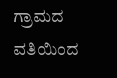ಗ್ರಾಮದ ವತಿಯಿಂದ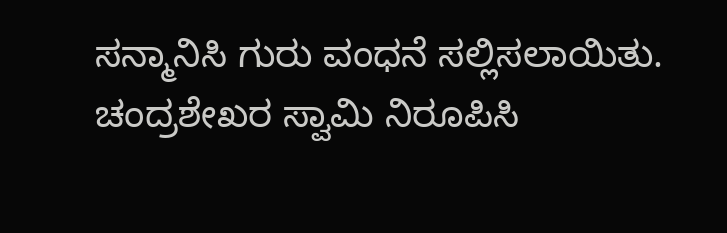ಸನ್ಮಾನಿಸಿ ಗುರು ವಂಧನೆ ಸಲ್ಲಿಸಲಾಯಿತು. ಚಂದ್ರಶೇಖರ ಸ್ವಾಮಿ ನಿರೂಪಿಸಿ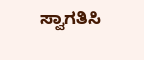ಸ್ವಾಗತಿಸಿ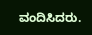ವಂದಿಸಿದರು.